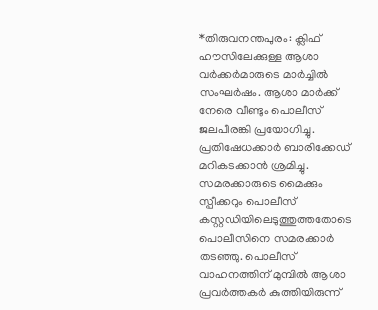*തിരുവനന്തപുരം: ക്ലിഫ് ഹൗസിലേക്കുള്ള ആശാ വർക്കർമാരുടെ മാർച്ചിൽ സംഘർഷം. ആശാ മാർക്ക് നേരെ വീണ്ടും പൊലീസ് ജലപീരങ്കി പ്രയോഗിച്ചു. പ്രതിഷേധക്കാർ ബാരിക്കേഡ് മറികടക്കാൻ ശ്രമിച്ചു. സമരക്കാരുടെ മൈക്കും സ്പീക്കറും പൊലീസ് കസ്റ്റഡിയിലെടുത്തുത്തതോടെ പൊലീസിനെ സമരക്കാർ തടഞ്ഞു. പൊലീസ് വാഹനത്തിന് മുമ്പിൽ ആശാ പ്രവർത്തകർ കുത്തിയിരുന്ന്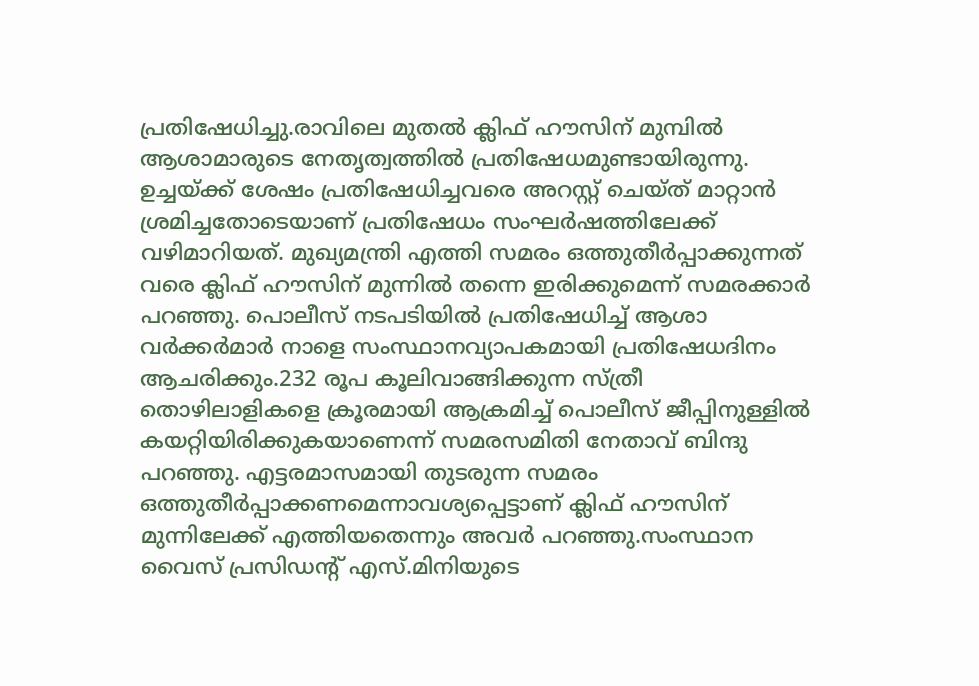പ്രതിഷേധിച്ചു.രാവിലെ മുതൽ ക്ലിഫ് ഹൗസിന് മുമ്പിൽ ആശാമാരുടെ നേതൃത്വത്തിൽ പ്രതിഷേധമുണ്ടായിരുന്നു. ഉച്ചയ്ക്ക് ശേഷം പ്രതിഷേധിച്ചവരെ അറസ്റ്റ് ചെയ്ത് മാറ്റാൻ ശ്രമിച്ചതോടെയാണ് പ്രതിഷേധം സംഘർഷത്തിലേക്ക് വഴിമാറിയത്. മുഖ്യമന്ത്രി എത്തി സമരം ഒത്തുതീർപ്പാക്കുന്നത് വരെ ക്ലിഫ് ഹൗസിന് മുന്നിൽ തന്നെ ഇരിക്കുമെന്ന് സമരക്കാർ പറഞ്ഞു. പൊലീസ് നടപടിയിൽ പ്രതിഷേധിച്ച് ആശാ വർക്കർമാർ നാളെ സംസ്ഥാനവ്യാപകമായി പ്രതിഷേധദിനം ആചരിക്കും.232 രൂപ കൂലിവാങ്ങിക്കുന്ന സ്ത്രീ തൊഴിലാളികളെ ക്രൂരമായി ആക്രമിച്ച് പൊലീസ് ജീപ്പിനുള്ളിൽ കയറ്റിയിരിക്കുകയാണെന്ന് സമരസമിതി നേതാവ് ബിന്ദു പറഞ്ഞു. എട്ടരമാസമായി തുടരുന്ന സമരം ഒത്തുതീർപ്പാക്കണമെന്നാവശ്യപ്പെട്ടാണ് ക്ലിഫ് ഹൗസിന് മുന്നിലേക്ക് എത്തിയതെന്നും അവർ പറഞ്ഞു.സംസ്ഥാന വൈസ് പ്രസിഡൻ്റ് എസ്.മിനിയുടെ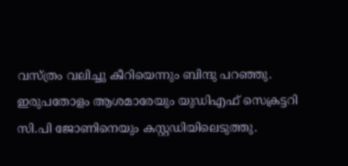വസ്ത്രം വലിച്ചു കീറിയെന്നും ബിന്ദു പറഞ്ഞു. ഇരുപതോളം ആശമാരേയും യുഡിഎഫ് സെക്രട്ടറി സി.പി ജോണിനെയും കസ്റ്റഡിയിലെടുത്തു.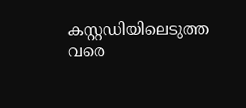കസ്റ്റഡിയിലെടുത്ത വരെ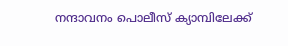നന്ദാവനം പൊലീസ് ക്യാമ്പിലേക്ക്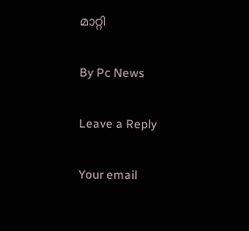മാറ്റി

By Pc News

Leave a Reply

Your email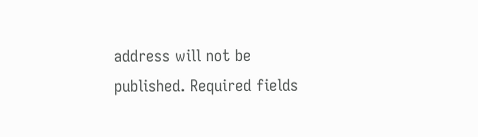address will not be published. Required fields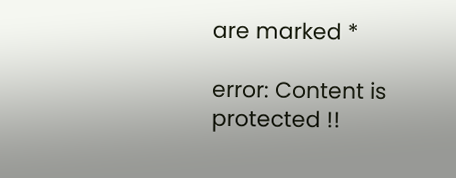are marked *

error: Content is protected !!